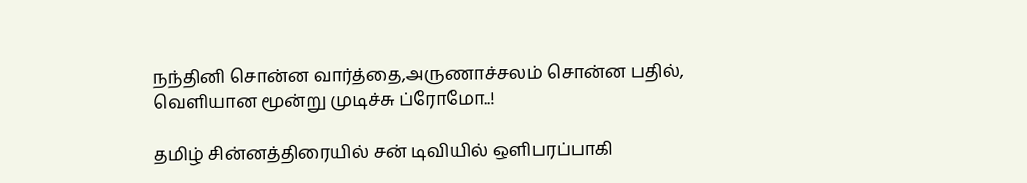நந்தினி சொன்ன வார்த்தை,அருணாச்சலம் சொன்ன பதில், வெளியான மூன்று முடிச்சு ப்ரோமோ..!

தமிழ் சின்னத்திரையில் சன் டிவியில் ஒளிபரப்பாகி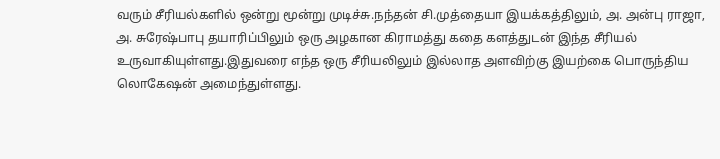வரும் சீரியல்களில் ஒன்று மூன்று முடிச்சு.நந்தன் சி.முத்தையா இயக்கத்திலும், அ. அன்பு ராஜா, அ. சுரேஷ்பாபு தயாரிப்பிலும் ஒரு அழகான கிராமத்து கதை களத்துடன் இந்த சீரியல் உருவாகியுள்ளது.இதுவரை எந்த ஒரு சீரியலிலும் இல்லாத அளவிற்கு இயற்கை பொருந்திய லொகேஷன் அமைந்துள்ளது.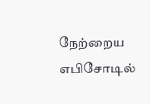நேற்றைய எபிசோடில்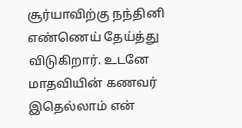சூர்யாவிற்கு நந்தினி எண்ணெய் தேய்த்து விடுகிறார். உடனே மாதவியின் கணவர் இதெல்லாம் என்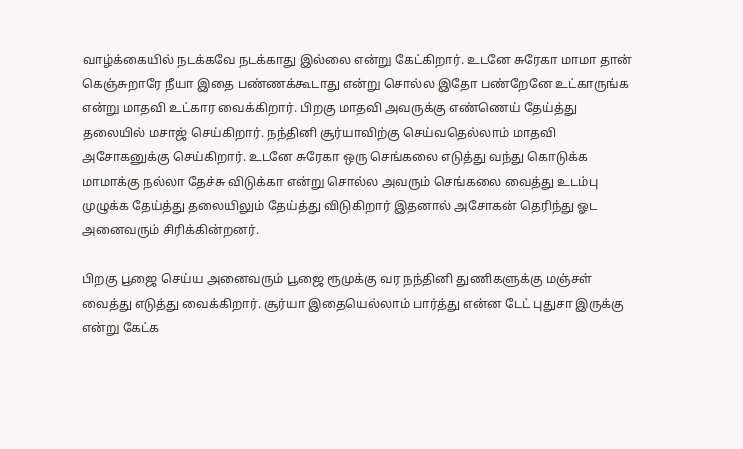வாழ்க்கையில் நடக்கவே நடக்காது இல்லை என்று கேட்கிறார். உடனே சுரேகா மாமா தான் கெஞ்சுறாரே நீயா இதை பண்ணக்கூடாது என்று சொல்ல இதோ பண்றேனே உட்காருங்க என்று மாதவி உட்கார வைக்கிறார். பிறகு மாதவி அவருக்கு எண்ணெய் தேய்த்து தலையில் மசாஜ் செய்கிறார். நந்தினி சூர்யாவிற்கு செய்வதெல்லாம் மாதவி அசோகனுக்கு செய்கிறார். உடனே சுரேகா ஒரு செங்கலை எடுத்து வந்து கொடுக்க மாமாக்கு நல்லா தேச்சு விடுக்கா என்று சொல்ல அவரும் செங்கலை வைத்து உடம்பு முழுக்க தேய்த்து தலையிலும் தேய்த்து விடுகிறார் இதனால் அசோகன் தெரிந்து ஓட அனைவரும் சிரிக்கின்றனர்.

பிறகு பூஜை செய்ய அனைவரும் பூஜை ரூமுக்கு வர நந்தினி துணிகளுக்கு மஞ்சள் வைத்து எடுத்து வைக்கிறார். சூர்யா இதையெல்லாம் பார்த்து என்ன டேட் புதுசா இருக்கு என்று கேட்க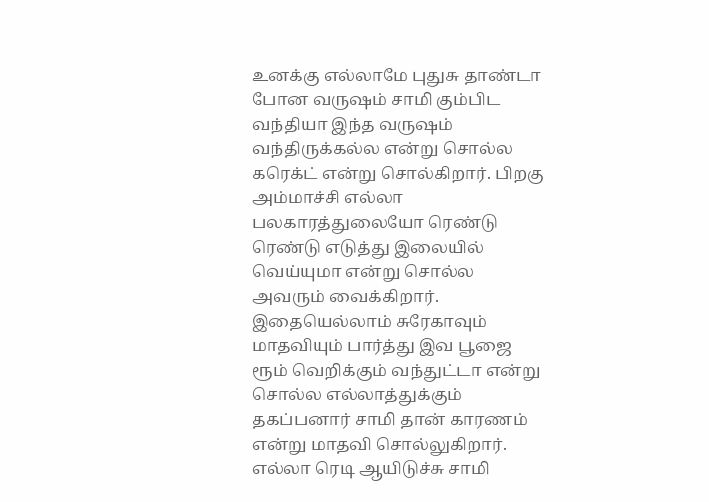உனக்கு எல்லாமே புதுசு தாண்டா போன வருஷம் சாமி கும்பிட வந்தியா இந்த வருஷம் வந்திருக்கல்ல என்று சொல்ல கரெக்ட் என்று சொல்கிறார். பிறகு அம்மாச்சி எல்லா பலகாரத்துலையோ ரெண்டு ரெண்டு எடுத்து இலையில் வெய்யுமா என்று சொல்ல அவரும் வைக்கிறார். இதையெல்லாம் சுரேகாவும் மாதவியும் பார்த்து இவ பூஜை ரூம் வெறிக்கும் வந்துட்டா என்று சொல்ல எல்லாத்துக்கும் தகப்பனார் சாமி தான் காரணம் என்று மாதவி சொல்லுகிறார். எல்லா ரெடி ஆயிடுச்சு சாமி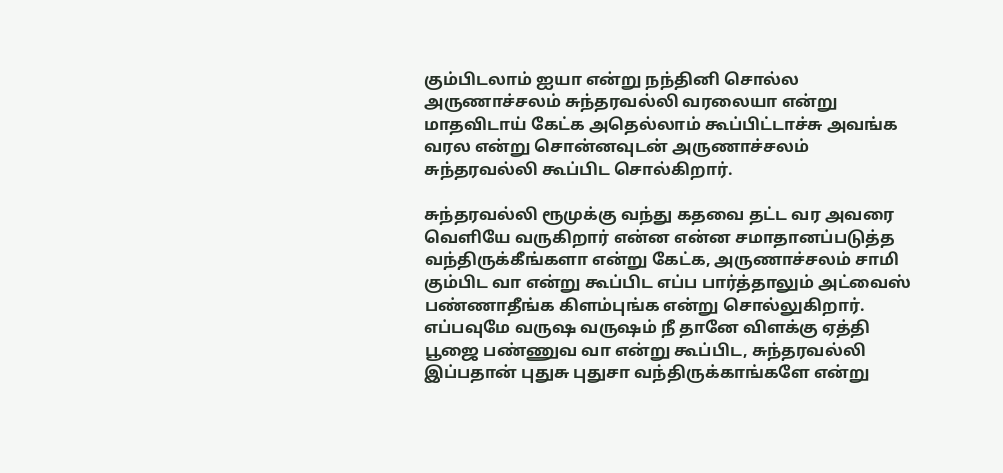கும்பிடலாம் ஐயா என்று நந்தினி சொல்ல அருணாச்சலம் சுந்தரவல்லி வரலையா என்று மாதவிடாய் கேட்க அதெல்லாம் கூப்பிட்டாச்சு அவங்க வரல என்று சொன்னவுடன் அருணாச்சலம் சுந்தரவல்லி கூப்பிட சொல்கிறார்.

சுந்தரவல்லி ரூமுக்கு வந்து கதவை தட்ட வர அவரை வெளியே வருகிறார் என்ன என்ன சமாதானப்படுத்த வந்திருக்கீங்களா என்று கேட்க, அருணாச்சலம் சாமி கும்பிட வா என்று கூப்பிட எப்ப பார்த்தாலும் அட்வைஸ் பண்ணாதீங்க கிளம்புங்க என்று சொல்லுகிறார். எப்பவுமே வருஷ வருஷம் நீ தானே விளக்கு ஏத்தி பூஜை பண்ணுவ வா என்று கூப்பிட, சுந்தரவல்லி இப்பதான் புதுசு புதுசா வந்திருக்காங்களே என்று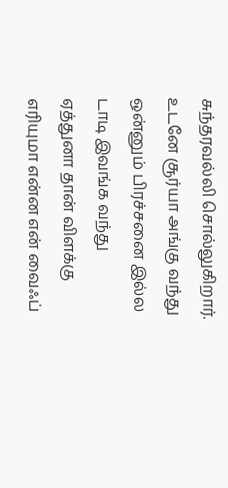சுந்தரவல்லி சொல்லுகிறார். உடனே சூர்யா அங்கு வந்து ஒன்னும் பிரச்சனை இல்ல டாடி இவங்க வந்து ஏத்துனா தான் விளக்கு எரியுமா என்ன என் வைஃப்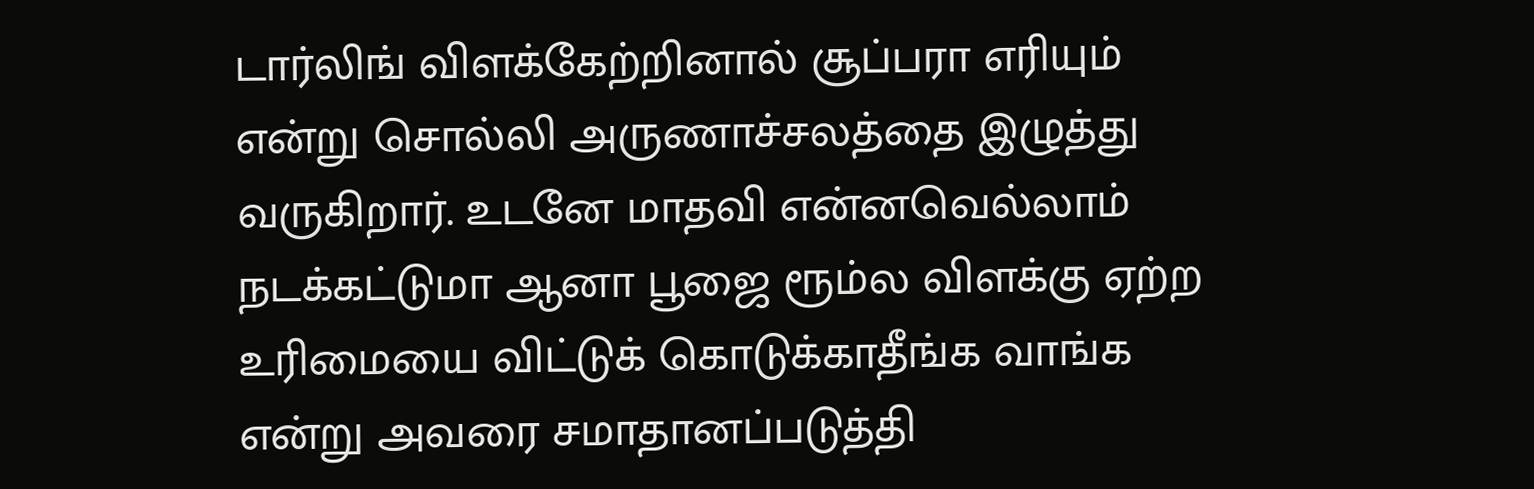டார்லிங் விளக்கேற்றினால் சூப்பரா எரியும் என்று சொல்லி அருணாச்சலத்தை இழுத்து வருகிறார். உடனே மாதவி என்னவெல்லாம் நடக்கட்டுமா ஆனா பூஜை ரூம்ல விளக்கு ஏற்ற உரிமையை விட்டுக் கொடுக்காதீங்க வாங்க என்று அவரை சமாதானப்படுத்தி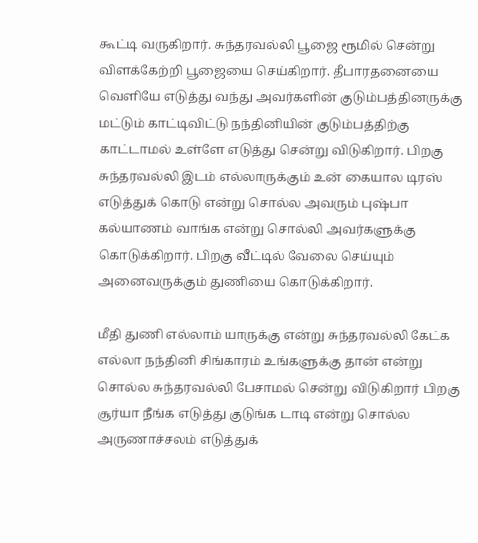கூட்டி வருகிறார். சுந்தரவல்லி பூஜை ரூமில் சென்று விளக்கேற்றி பூஜையை செய்கிறார். தீபாரதனையை வெளியே எடுத்து வந்து அவர்களின் குடும்பத்தினருக்கு மட்டும் காட்டிவிட்டு நந்தினியின் குடும்பத்திற்கு காட்டாமல் உள்ளே எடுத்து சென்று விடுகிறார். பிறகு சுந்தரவல்லி இடம் எல்லாருக்கும் உன் கையால டிரஸ் எடுத்துக் கொடு என்று சொல்ல அவரும் புஷ்பா கல்யாணம் வாங்க என்று சொல்லி அவர்களுக்கு கொடுக்கிறார். பிறகு வீட்டில் வேலை செய்யும் அனைவருக்கும் துணியை கொடுக்கிறார்.

மீதி துணி எல்லாம் யாருக்கு என்று சுந்தரவல்லி கேட்க எல்லா நந்தினி சிங்காரம் உங்களுக்கு தான் என்று சொல்ல சுந்தரவல்லி பேசாமல் சென்று விடுகிறார் பிறகு சூர்யா நீங்க எடுத்து குடுங்க டாடி என்று சொல்ல அருணாச்சலம் எடுத்துக்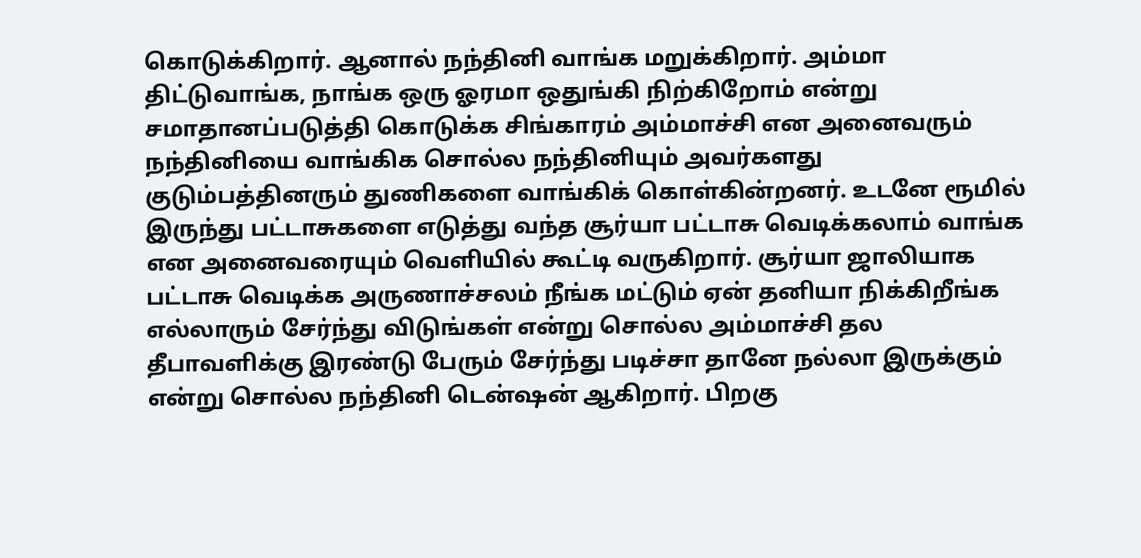கொடுக்கிறார். ஆனால் நந்தினி வாங்க மறுக்கிறார். அம்மா திட்டுவாங்க, நாங்க ஒரு ஓரமா ஒதுங்கி நிற்கிறோம் என்று சமாதானப்படுத்தி கொடுக்க சிங்காரம் அம்மாச்சி என அனைவரும் நந்தினியை வாங்கிக சொல்ல நந்தினியும் அவர்களது குடும்பத்தினரும் துணிகளை வாங்கிக் கொள்கின்றனர். உடனே ரூமில் இருந்து பட்டாசுகளை எடுத்து வந்த சூர்யா பட்டாசு வெடிக்கலாம் வாங்க என அனைவரையும் வெளியில் கூட்டி வருகிறார். சூர்யா ஜாலியாக பட்டாசு வெடிக்க அருணாச்சலம் நீங்க மட்டும் ஏன் தனியா நிக்கிறீங்க எல்லாரும் சேர்ந்து விடுங்கள் என்று சொல்ல அம்மாச்சி தல தீபாவளிக்கு இரண்டு பேரும் சேர்ந்து படிச்சா தானே நல்லா இருக்கும் என்று சொல்ல நந்தினி டென்ஷன் ஆகிறார். பிறகு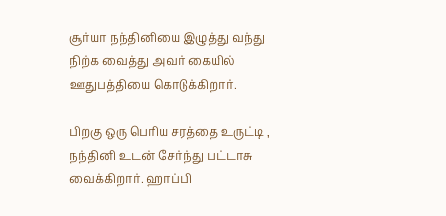சூர்யா நந்தினியை இழுத்து வந்து நிற்க வைத்து அவர் கையில் ஊதுபத்தியை கொடுக்கிறார்.

பிறகு ஒரு பெரிய சரத்தை உருட்டி , நந்தினி உடன் சேர்ந்து பட்டாசு வைக்கிறார். ஹாப்பி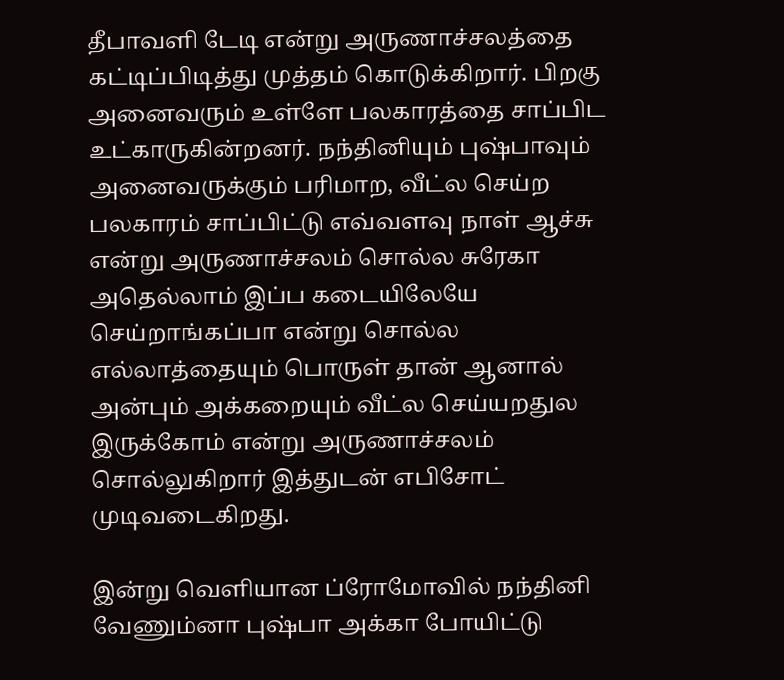தீபாவளி டேடி என்று அருணாச்சலத்தை கட்டிப்பிடித்து முத்தம் கொடுக்கிறார். பிறகு அனைவரும் உள்ளே பலகாரத்தை சாப்பிட உட்காருகின்றனர். நந்தினியும் புஷ்பாவும் அனைவருக்கும் பரிமாற, வீட்ல செய்ற பலகாரம் சாப்பிட்டு எவ்வளவு நாள் ஆச்சு என்று அருணாச்சலம் சொல்ல சுரேகா அதெல்லாம் இப்ப கடையிலேயே செய்றாங்கப்பா என்று சொல்ல எல்லாத்தையும் பொருள் தான் ஆனால் அன்பும் அக்கறையும் வீட்ல செய்யறதுல இருக்கோம் என்று அருணாச்சலம் சொல்லுகிறார் இத்துடன் எபிசோட் முடிவடைகிறது.

இன்று வெளியான ப்ரோமோவில் நந்தினி வேணும்னா புஷ்பா அக்கா போயிட்டு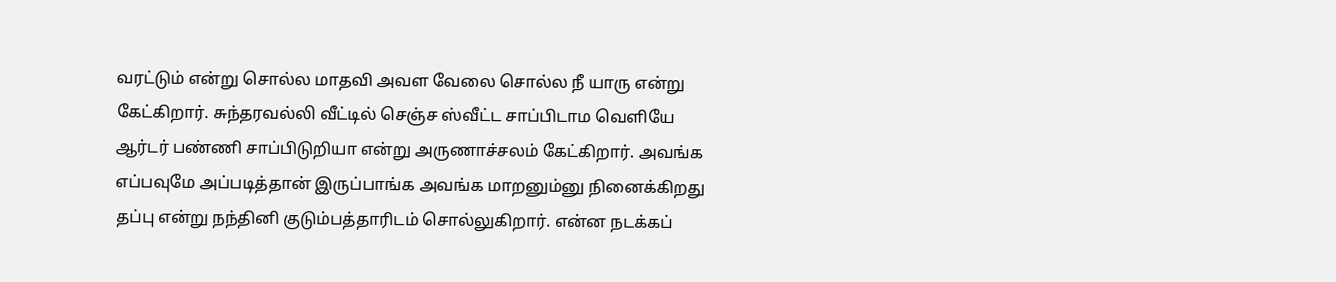வரட்டும் என்று சொல்ல மாதவி அவள வேலை சொல்ல நீ யாரு என்று கேட்கிறார். சுந்தரவல்லி வீட்டில் செஞ்ச ஸ்வீட்ட சாப்பிடாம வெளியே ஆர்டர் பண்ணி சாப்பிடுறியா என்று அருணாச்சலம் கேட்கிறார். அவங்க எப்பவுமே அப்படித்தான் இருப்பாங்க அவங்க மாறனும்னு நினைக்கிறது தப்பு என்று நந்தினி குடும்பத்தாரிடம் சொல்லுகிறார். என்ன நடக்கப்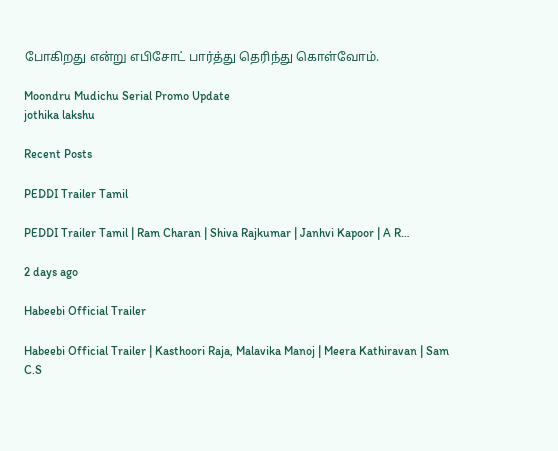போகிறது என்று எபிசோட் பார்த்து தெரிந்து கொள்வோம்.

Moondru Mudichu Serial Promo Update
jothika lakshu

Recent Posts

PEDDI Trailer Tamil

PEDDI Trailer Tamil | Ram Charan | Shiva Rajkumar | Janhvi Kapoor | A R…

2 days ago

Habeebi Official Trailer

Habeebi Official Trailer | Kasthoori Raja, Malavika Manoj | Meera Kathiravan | Sam C.S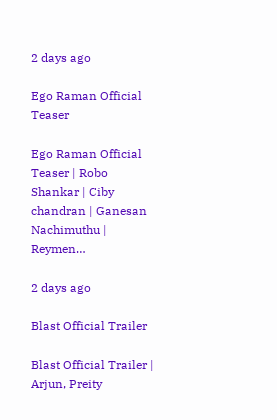2 days ago

Ego Raman Official Teaser

Ego Raman Official Teaser | Robo Shankar | Ciby chandran | Ganesan Nachimuthu | Reymen…

2 days ago

Blast Official Trailer

Blast Official Trailer | Arjun, Preity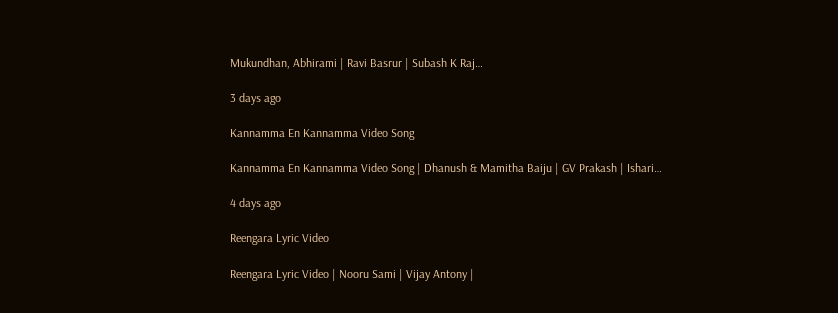Mukundhan, Abhirami | Ravi Basrur | Subash K Raj…

3 days ago

Kannamma En Kannamma Video Song

Kannamma En Kannamma Video Song | Dhanush & Mamitha Baiju | GV Prakash | Ishari…

4 days ago

Reengara Lyric Video

Reengara Lyric Video | Nooru Sami | Vijay Antony |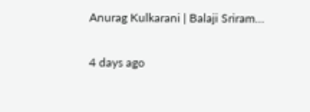Anurag Kulkarani | Balaji Sriram…

4 days ago